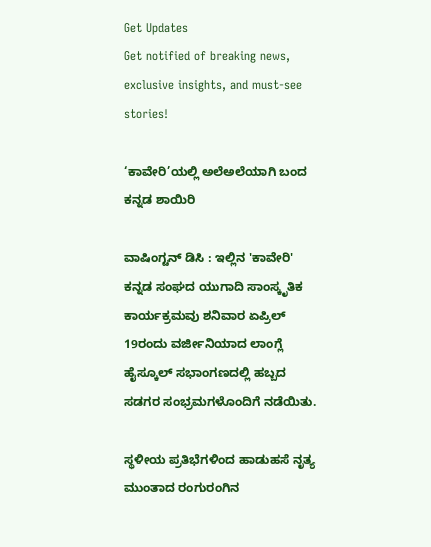Get Updates
Get notified of breaking news, exclusive insights, and must-see stories!

‘ಕಾವೇರಿ’ಯಲ್ಲಿ ಅಲೆ‌ಅಲೆಯಾಗಿ ಬಂದ ಕನ್ನಡ ಶಾಯಿರಿ

ವಾಷಿಂಗ್ಟನ್ ಡಿಸಿ : ಇಲ್ಲಿನ 'ಕಾವೇರಿ' ಕನ್ನಡ ಸಂಘದ ಯುಗಾದಿ ಸಾಂಸ್ಕೃತಿಕ ಕಾರ್ಯಕ್ರಮವು ಶನಿವಾರ ಏಪ್ರಿಲ್ 19ರಂದು ವರ್ಜೀನಿಯಾದ ಲಾಂಗ್ಲೆ ಹೈಸ್ಕೂಲ್ ಸಭಾಂಗಣದಲ್ಲಿ ಹಬ್ಬದ ಸಡಗರ ಸಂಭ್ರಮಗಳೊಂದಿಗೆ ನಡೆಯಿತು.

ಸ್ಥಳೀಯ ಪ್ರತಿಭೆಗಳಿಂದ ಹಾಡುಹಸೆ ನೃತ್ಯ ಮುಂತಾದ ರಂಗುರಂಗಿನ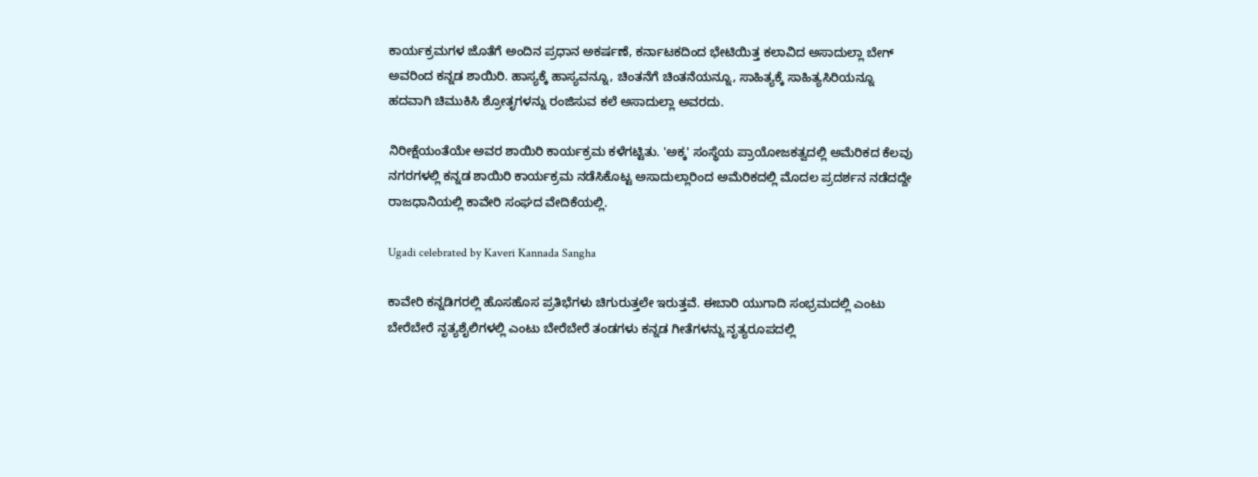ಕಾರ್ಯಕ್ರಮಗಳ ಜೊತೆಗೆ ಅಂದಿನ ಪ್ರಧಾನ ಅಕರ್ಷಣೆ, ಕರ್ನಾಟಕದಿಂದ ಭೇಟಿಯಿತ್ತ ಕಲಾವಿದ ಅಸಾದುಲ್ಲಾ ಬೇಗ್ ಅವರಿಂದ ಕನ್ನಡ ಶಾಯಿರಿ. ಹಾಸ್ಯಕ್ಕೆ ಹಾಸ್ಯವನ್ನೂ, ಚಿಂತನೆಗೆ ಚಿಂತನೆಯನ್ನೂ, ಸಾಹಿತ್ಯಕ್ಕೆ ಸಾಹಿತ್ಯಸಿರಿಯನ್ನೂ ಹದವಾಗಿ ಚಿಮುಕಿಸಿ ಶ್ರೋತೃಗಳನ್ನು ರಂಜಿಸುವ ಕಲೆ ಅಸಾದುಲ್ಲಾ ಅವರದು.

ನಿರೀಕ್ಷೆಯಂತೆಯೇ ಅವರ ಶಾಯಿರಿ ಕಾರ್ಯಕ್ರಮ ಕಳೆಗಟ್ಟಿತು. 'ಅಕ್ಕ' ಸಂಸ್ಥೆಯ ಪ್ರಾಯೋಜಕತ್ವದಲ್ಲಿ ಅಮೆರಿಕದ ಕೆಲವು ನಗರಗಳಲ್ಲಿ ಕನ್ನಡ ಶಾಯಿರಿ ಕಾರ್ಯಕ್ರಮ ನಡೆಸಿಕೊಟ್ಟ ಅಸಾದುಲ್ಲಾರಿಂದ ಅಮೆರಿಕದಲ್ಲಿ ಮೊದಲ ಪ್ರದರ್ಶನ ನಡೆದದ್ದೇ ರಾಜಧಾನಿಯಲ್ಲಿ ಕಾವೇರಿ ಸಂಘದ ವೇದಿಕೆಯಲ್ಲಿ.

Ugadi celebrated by Kaveri Kannada Sangha

ಕಾವೇರಿ ಕನ್ನಡಿಗರಲ್ಲಿ ಹೊಸಹೊಸ ಪ್ರತಿಭೆಗಳು ಚಿಗುರುತ್ತಲೇ ಇರುತ್ತವೆ. ಈಬಾರಿ ಯುಗಾದಿ ಸಂಭ್ರಮದಲ್ಲಿ ಎಂಟು ಬೇರೆಬೇರೆ ನೃತ್ಯಶೈಲಿಗಳಲ್ಲಿ ಎಂಟು ಬೇರೆಬೇರೆ ತಂಡಗಳು ಕನ್ನಡ ಗೀತೆಗಳನ್ನು ನೃತ್ಯರೂಪದಲ್ಲಿ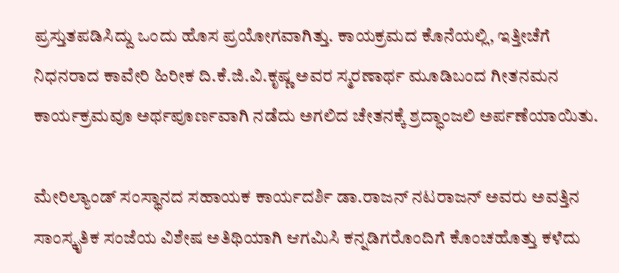ಪ್ರಸ್ತುತಪಡಿಸಿದ್ದು ಒಂದು ಹೊಸ ಪ್ರಯೋಗವಾಗಿತ್ತು. ಕಾಯಕ್ರಮದ ಕೊನೆಯಲ್ಲಿ, ಇತ್ತೀಚೆಗೆ ನಿಧನರಾದ ಕಾವೇರಿ ಹಿರೀಕ ದಿ.ಕೆ.ಜಿ.ವಿ.ಕೃಷ್ಣ ಅವರ ಸ್ಮರಣಾರ್ಥ ಮೂಡಿಬಂದ ಗೀತನಮನ ಕಾರ್ಯಕ್ರಮವೂ ಅರ್ಥಪೂರ್ಣವಾಗಿ ನಡೆದು ಅಗಲಿದ ಚೇತನಕ್ಕೆ ಶ್ರದ್ಧಾಂಜಲಿ ಅರ್ಪಣೆಯಾಯಿತು.

ಮೇರಿಲ್ಯಾಂಡ್ ಸಂಸ್ಥಾನದ ಸಹಾಯಕ ಕಾರ್ಯದರ್ಶಿ ಡಾ.ರಾಜನ್ ನಟರಾಜನ್ ಅವರು ಅವತ್ತಿನ ಸಾಂಸ್ಕೃತಿಕ ಸಂಜೆಯ ವಿಶೇಷ ಅತಿಥಿಯಾಗಿ ಆಗಮಿಸಿ ಕನ್ನಡಿಗರೊಂದಿಗೆ ಕೊಂಚಹೊತ್ತು ಕಳೆದು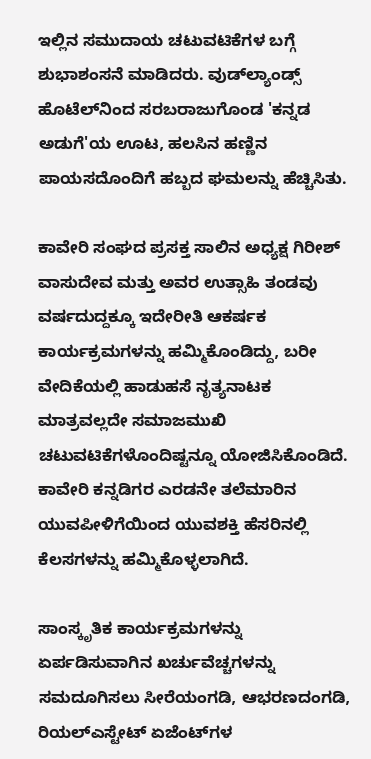ಇಲ್ಲಿನ ಸಮುದಾಯ ಚಟುವಟಿಕೆಗಳ ಬಗ್ಗೆ ಶುಭಾಶಂಸನೆ ಮಾಡಿದರು. ವುಡ್‌‌ಲ್ಯಾಂಡ್ಸ್ ಹೊಟೆಲ್‌ನಿಂದ ಸರಬರಾಜುಗೊಂಡ 'ಕನ್ನಡ ಅಡುಗೆ'ಯ ಊಟ, ಹಲಸಿನ ಹಣ್ಣಿನ ಪಾಯಸದೊಂದಿಗೆ ಹಬ್ಬದ ಘಮಲನ್ನು ಹೆಚ್ಚಿಸಿತು.

ಕಾವೇರಿ ಸಂಘದ ಪ್ರಸಕ್ತ ಸಾಲಿನ ಅಧ್ಯಕ್ಷ ಗಿರೀಶ್ ವಾಸುದೇವ ಮತ್ತು ಅವರ ಉತ್ಸಾಹಿ ತಂಡವು ವರ್ಷದುದ್ದಕ್ಕೂ ಇದೇರೀತಿ ಆಕರ್ಷಕ ಕಾರ್ಯಕ್ರಮಗಳನ್ನು ಹಮ್ಮಿಕೊಂಡಿದ್ದು, ಬರೀ ವೇದಿಕೆಯಲ್ಲಿ ಹಾಡುಹಸೆ ನೃತ್ಯನಾಟಕ ಮಾತ್ರವಲ್ಲದೇ ಸಮಾಜಮುಖಿ ಚಟುವಟಿಕೆಗಳೊಂದಿಷ್ಟನ್ನೂ ಯೋಜಿಸಿಕೊಂಡಿದೆ. ಕಾವೇರಿ ಕನ್ನಡಿಗರ ಎರಡನೇ ತಲೆಮಾರಿನ ಯುವಪೀಳಿಗೆಯಿಂದ ಯುವಶಕ್ತಿ ಹೆಸರಿನಲ್ಲಿ ಕೆಲಸಗಳನ್ನು ಹಮ್ಮಿಕೊಳ್ಳಲಾಗಿದೆ.

ಸಾಂಸ್ಕೃತಿಕ ಕಾರ್ಯಕ್ರಮಗಳನ್ನು ಏರ್ಪಡಿಸುವಾಗಿನ ಖರ್ಚುವೆಚ್ಚಗಳನ್ನು ಸಮದೂಗಿಸಲು ಸೀರೆಯಂಗಡಿ, ಆಭರಣದಂಗಡಿ, ರಿಯಲ್‌ಎಸ್ಟೇಟ್ ಏಜೆಂಟ್‌ಗಳ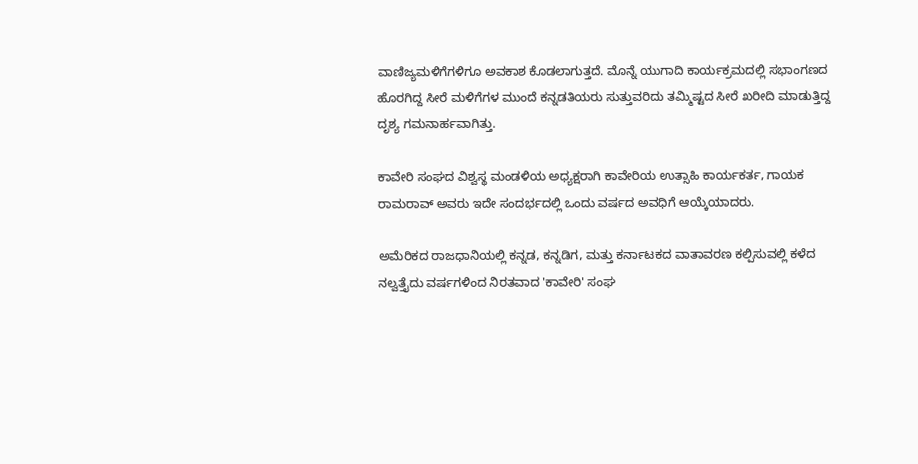ವಾಣಿಜ್ಯಮಳಿಗೆಗಳಿಗೂ ಅವಕಾಶ ಕೊಡಲಾಗುತ್ತದೆ. ಮೊನ್ನೆ ಯುಗಾದಿ ಕಾರ್ಯಕ್ರಮದಲ್ಲಿ ಸಭಾಂಗಣದ ಹೊರಗಿದ್ದ ಸೀರೆ ಮಳಿಗೆಗಳ ಮುಂದೆ ಕನ್ನಡತಿಯರು ಸುತ್ತುವರಿದು ತಮ್ಮಿಷ್ಟದ ಸೀರೆ ಖರೀದಿ ಮಾಡುತ್ತಿದ್ದ ದೃಶ್ಯ ಗಮನಾರ್ಹವಾಗಿತ್ತು.

ಕಾವೇರಿ ಸಂಘದ ವಿಶ್ವಸ್ಥ ಮಂಡಳಿಯ ಅಧ್ಯಕ್ಷರಾಗಿ ಕಾವೇರಿಯ ಉತ್ಸಾಹಿ ಕಾರ್ಯಕರ್ತ, ಗಾಯಕ ರಾಮರಾವ್ ಅವರು ಇದೇ ಸಂದರ್ಭದಲ್ಲಿ ಒಂದು ವರ್ಷದ ಅವಧಿಗೆ ಆಯ್ಕೆಯಾದರು.

ಅಮೆರಿಕದ ರಾಜಧಾನಿಯಲ್ಲಿ ಕನ್ನಡ, ಕನ್ನಡಿಗ, ಮತ್ತು ಕರ್ನಾಟಕದ ವಾತಾವರಣ ಕಲ್ಪಿಸುವಲ್ಲಿ ಕಳೆದ ನಲ್ವತ್ತೈದು ವರ್ಷಗಳಿಂದ ನಿರತವಾದ 'ಕಾವೇರಿ' ಸಂಘ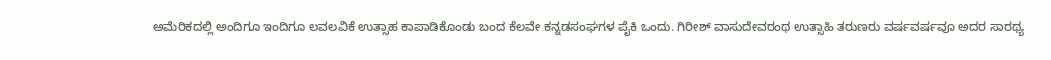ಅಮೆರಿಕದಲ್ಲಿ ಅಂದಿಗೂ ಇಂದಿಗೂ ಲವಲವಿಕೆ ಉತ್ಸಾಹ ಕಾಪಾಡಿಕೊಂಡು ಬಂದ ಕೆಲವೇ ಕನ್ನಡಸಂಘಗಳ ಪೈಕಿ ಒಂದು. ಗಿರೀಶ್ ವಾಸುದೇವರಂಥ ಉತ್ಸಾಹಿ ತರುಣರು ವರ್ಷವರ್ಷವೂ ಅದರ ಸಾರಥ್ಯ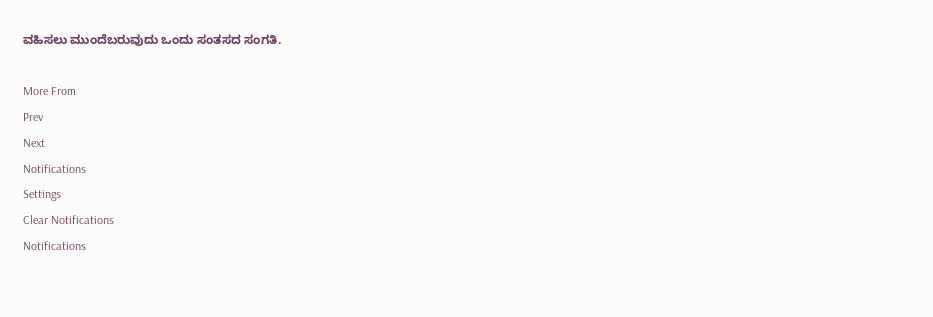ವಹಿಸಲು ಮುಂದೆಬರುವುದು ಒಂದು ಸಂತಸದ ಸಂಗತಿ.

More From
Prev
Next
Notifications
Settings
Clear Notifications
Notifications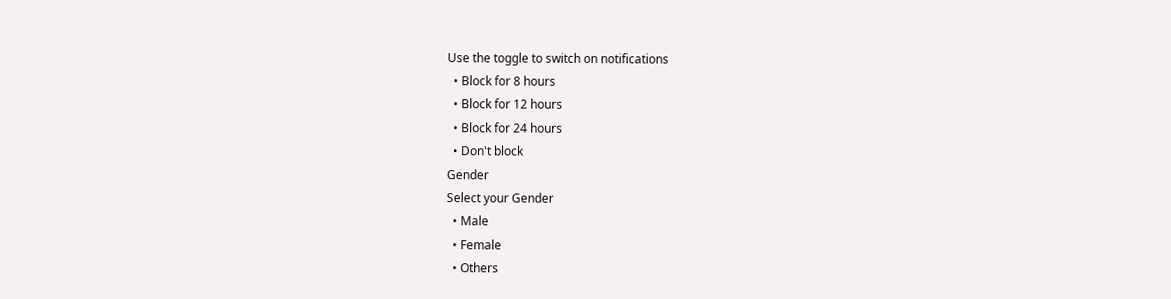Use the toggle to switch on notifications
  • Block for 8 hours
  • Block for 12 hours
  • Block for 24 hours
  • Don't block
Gender
Select your Gender
  • Male
  • Female
  • Others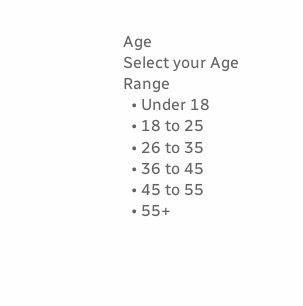Age
Select your Age Range
  • Under 18
  • 18 to 25
  • 26 to 35
  • 36 to 45
  • 45 to 55
  • 55+